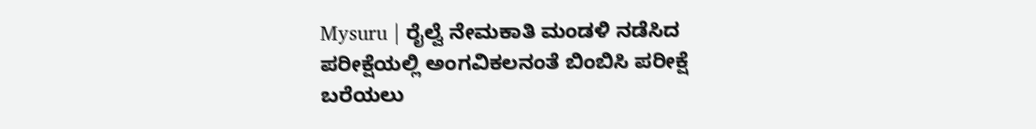Mysuru | ರೈಲ್ವೆ ನೇಮಕಾತಿ ಮಂಡಳಿ ನಡೆಸಿದ ಪರೀಕ್ಷೆಯಲ್ಲಿ ಅಂಗವಿಕಲನಂತೆ ಬಿಂಬಿಸಿ ಪರೀಕ್ಷೆ ಬರೆಯಲು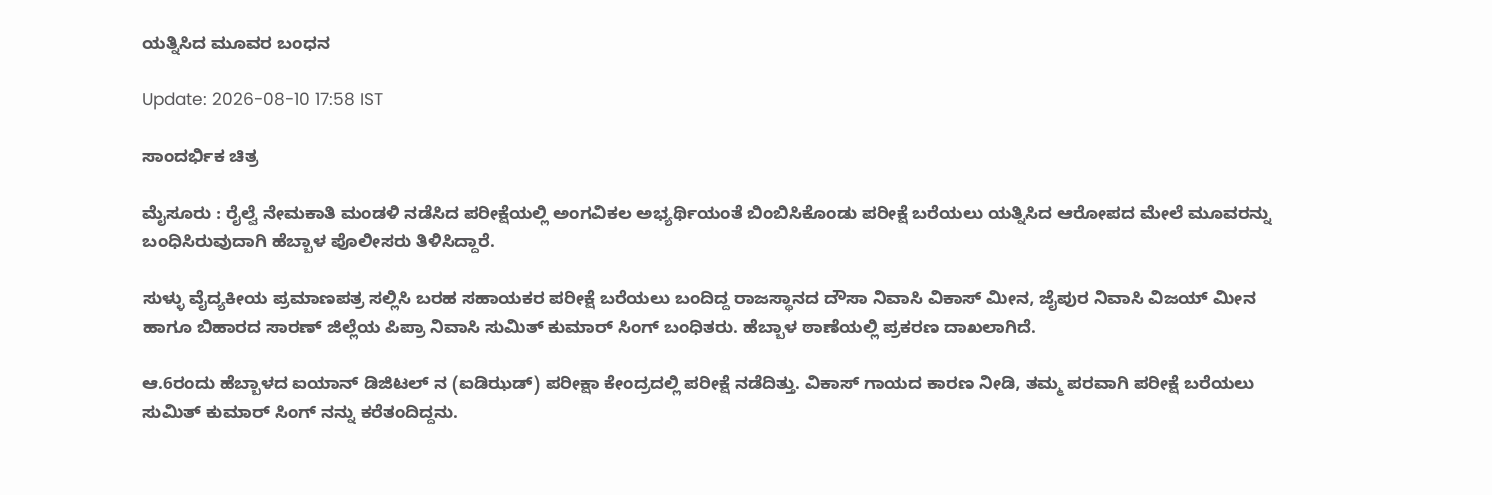ಯತ್ನಿಸಿದ ಮೂವರ ಬಂಧನ

Update: 2026-08-10 17:58 IST

ಸಾಂದರ್ಭಿಕ ಚಿತ್ರ

ಮೈಸೂರು : ರೈಲ್ವೆ ನೇಮಕಾತಿ ಮಂಡಳಿ ನಡೆಸಿದ ಪರೀಕ್ಷೆಯಲ್ಲಿ ಅಂಗವಿಕಲ ಅಭ್ಯರ್ಥಿಯಂತೆ ಬಿಂಬಿಸಿಕೊಂಡು ಪರೀಕ್ಷೆ ಬರೆಯಲು ಯತ್ನಿಸಿದ ಆರೋಪದ ಮೇಲೆ ಮೂವರನ್ನು ಬಂಧಿಸಿರುವುದಾಗಿ ಹೆಬ್ಬಾಳ ಪೊಲೀಸರು ತಿಳಿಸಿದ್ದಾರೆ.

ಸುಳ್ಳು ವೈದ್ಯಕೀಯ ಪ್ರಮಾಣಪತ್ರ ಸಲ್ಲಿಸಿ ಬರಹ ಸಹಾಯಕರ ಪರೀಕ್ಷೆ ಬರೆಯಲು ಬಂದಿದ್ದ ರಾಜಸ್ಥಾನದ ದೌಸಾ ನಿವಾಸಿ ವಿಕಾಸ್ ಮೀನ, ಜೈಪುರ ನಿವಾಸಿ ವಿಜಯ್ ಮೀನ ಹಾಗೂ ಬಿಹಾರದ ಸಾರಣ್ ಜಿಲ್ಲೆಯ ಪಿಪ್ರಾ ನಿವಾಸಿ ಸುಮಿತ್ ಕುಮಾರ್ ಸಿಂಗ್ ಬಂಧಿತರು. ಹೆಬ್ಬಾಳ ಠಾಣೆಯಲ್ಲಿ ಪ್ರಕರಣ ದಾಖಲಾಗಿದೆ.

ಆ.6ರಂದು ಹೆಬ್ಬಾಳದ ಐಯಾನ್ ಡಿಜಿಟಲ್ ನ (ಐಡಿಝಡ್) ಪರೀಕ್ಷಾ ಕೇಂದ್ರದಲ್ಲಿ ಪರೀಕ್ಷೆ ನಡೆದಿತ್ತು. ವಿಕಾಸ್ ಗಾಯದ ಕಾರಣ ನೀಡಿ, ತಮ್ಮ ಪರವಾಗಿ ಪರೀಕ್ಷೆ ಬರೆಯಲು ಸುಮಿತ್ ಕುಮಾ‌ರ್ ಸಿಂಗ್‌ ನನ್ನು ಕರೆತಂದಿದ್ದನು.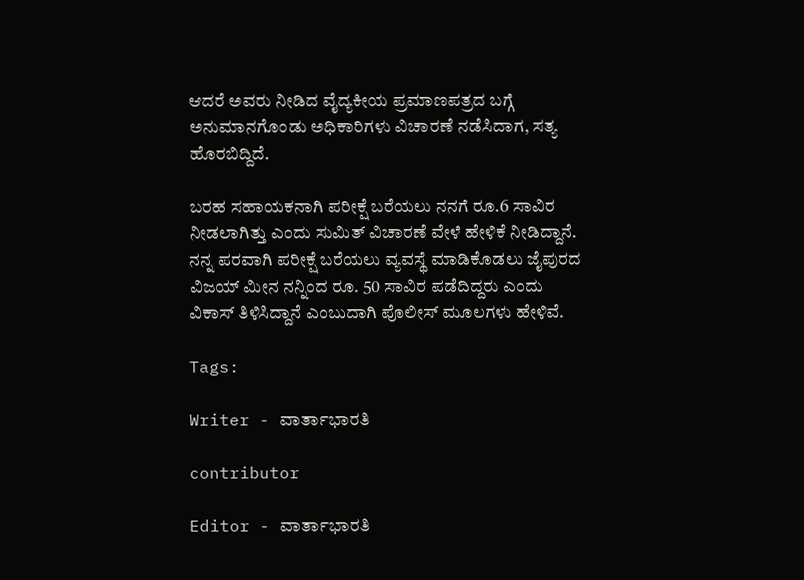ಆದರೆ ಅವರು ನೀಡಿದ ವೈದ್ಯಕೀಯ ಪ್ರಮಾಣಪತ್ರದ ಬಗ್ಗೆ ಅನುಮಾನಗೊಂಡು ಅಧಿಕಾರಿಗಳು ವಿಚಾರಣೆ ನಡೆಸಿದಾಗ, ಸತ್ಯ ಹೊರಬಿದ್ದಿದೆ.

ಬರಹ ಸಹಾಯಕನಾಗಿ ಪರೀಕ್ಷೆ ಬರೆಯಲು ನನಗೆ ರೂ.6 ಸಾವಿರ ನೀಡಲಾಗಿತ್ತು ಎಂದು ಸುಮಿತ್ ವಿಚಾರಣೆ ವೇಳೆ ಹೇಳಿಕೆ ನೀಡಿದ್ದಾನೆ. ನನ್ನ ಪರವಾಗಿ ಪರೀಕ್ಷೆ ಬರೆಯಲು ವ್ಯವಸ್ಥೆ ಮಾಡಿಕೊಡಲು ಜೈಪುರದ ವಿಜಯ್ ಮೀನ ನನ್ನಿಂದ ರೂ. 50 ಸಾವಿರ ಪಡೆದಿದ್ದರು ಎಂದು ವಿಕಾಸ್ ತಿಳಿಸಿದ್ದಾನೆ ಎಂಬುದಾಗಿ ಪೊಲೀಸ್ ಮೂಲಗಳು ಹೇಳಿವೆ.

Tags:

Writer - ವಾರ್ತಾಭಾರತಿ

contributor

Editor - ವಾರ್ತಾಭಾರತಿ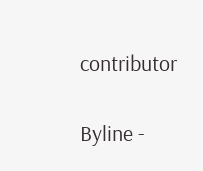contributor

Byline -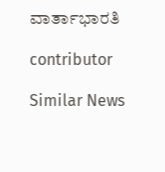ವಾರ್ತಾಭಾರತಿ

contributor

Similar News